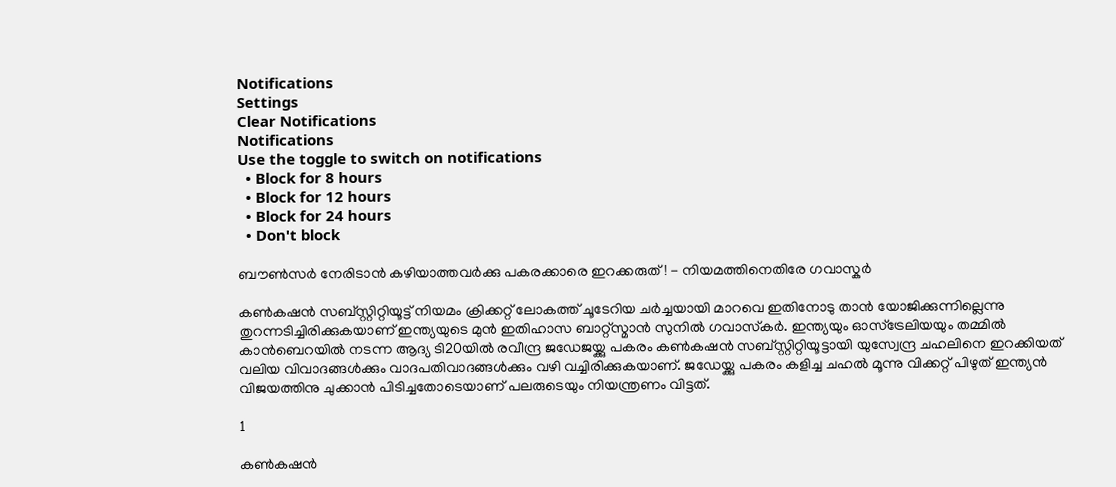Notifications
Settings
Clear Notifications
Notifications
Use the toggle to switch on notifications
  • Block for 8 hours
  • Block for 12 hours
  • Block for 24 hours
  • Don't block

ബൗണ്‍സര്‍ നേരിടാന്‍ കഴിയാത്തവര്‍ക്കു പകരക്കാരെ ഇറക്കരുത്! - നിയമത്തിനെതിരേ ഗവാസ്കര്‍

കണ്‍കഷന്‍ സബ്‌സ്റ്റിറ്റിയൂട്ട് നിയമം ക്രിക്കറ്റ് ലോകത്ത് ചൂടേറിയ ചര്‍ച്ചയായി മാറവെ ഇതിനോടു താന്‍ യോജിക്കുന്നില്ലെന്നു തുറന്നടിച്ചിരിക്കുകയാണ് ഇന്ത്യയുടെ മുന്‍ ഇതിഹാസ ബാറ്റ്‌സ്മാന്‍ സുനില്‍ ഗവാസ്‌കര്‍. ഇന്ത്യയും ഓസ്‌ട്രേലിയയും തമ്മില്‍ കാന്‍ബെറയില്‍ നടന്ന ആദ്യ ടി20യില്‍ രവീന്ദ്ര ജഡേജയ്ക്കു പകരം കണ്‍കഷന്‍ സബ്സ്റ്റിറ്റിയൂട്ടായി യുസ്വേന്ദ്ര ചഹലിനെ ഇറക്കിയത് വലിയ വിവാദങ്ങള്‍ക്കും വാദപതിവാദങ്ങള്‍ക്കും വഴി വച്ചിരിക്കുകയാണ്. ജഡേയ്ക്കു പകരം കളിച്ച ചഹല്‍ മൂന്നു വിക്കറ്റ് പിഴുത് ഇന്ത്യന്‍ വിജയത്തിനു ചുക്കാന്‍ പിടിച്ചതോടെയാണ് പലരുടെയും നിയന്ത്രണം വിട്ടത്.

1

കണ്‍കഷന്‍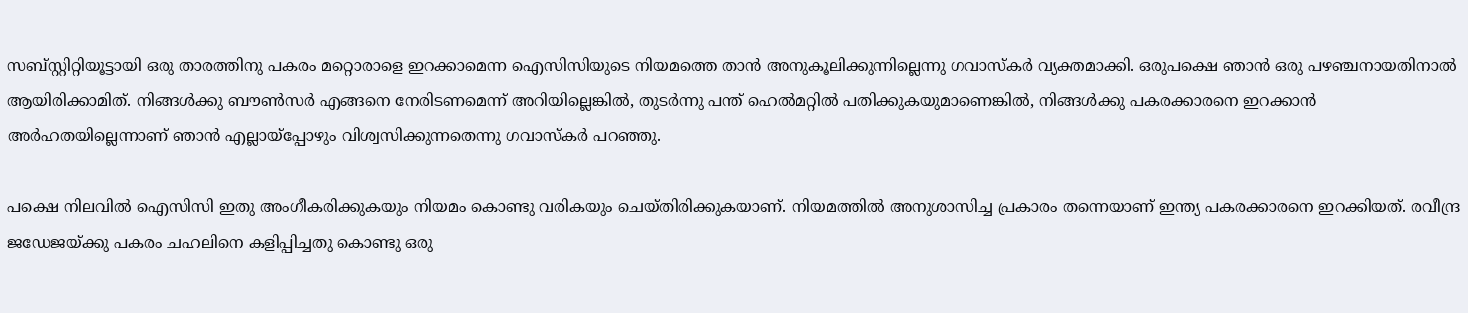സബ്‌സ്റ്റിറ്റിയൂട്ടായി ഒരു താരത്തിനു പകരം മറ്റൊരാളെ ഇറക്കാമെന്ന ഐസിസിയുടെ നിയമത്തെ താന്‍ അനുകൂലിക്കുന്നില്ലെന്നു ഗവാസ്‌കര്‍ വ്യക്തമാക്കി. ഒരുപക്ഷെ ഞാന്‍ ഒരു പഴഞ്ചനായതിനാല്‍ ആയിരിക്കാമിത്. നിങ്ങള്‍ക്കു ബൗണ്‍സര്‍ എങ്ങനെ നേരിടണമെന്ന് അറിയില്ലെങ്കില്‍, തുടര്‍ന്നു പന്ത് ഹെല്‍മറ്റില്‍ പതിക്കുകയുമാണെങ്കില്‍, നിങ്ങള്‍ക്കു പകരക്കാരനെ ഇറക്കാന്‍ അര്‍ഹതയില്ലെന്നാണ് ഞാന്‍ എല്ലായ്‌പ്പോഴും വിശ്വസിക്കുന്നതെന്നു ഗവാസ്‌കര്‍ പറഞ്ഞു.

പക്ഷെ നിലവില്‍ ഐസിസി ഇതു അംഗീകരിക്കുകയും നിയമം കൊണ്ടു വരികയും ചെയ്തിരിക്കുകയാണ്. നിയമത്തില്‍ അനുശാസിച്ച പ്രകാരം തന്നെയാണ് ഇന്ത്യ പകരക്കാരനെ ഇറക്കിയത്. രവീന്ദ്ര ജഡേജയ്ക്കു പകരം ചഹലിനെ കളിപ്പിച്ചതു കൊണ്ടു ഒരു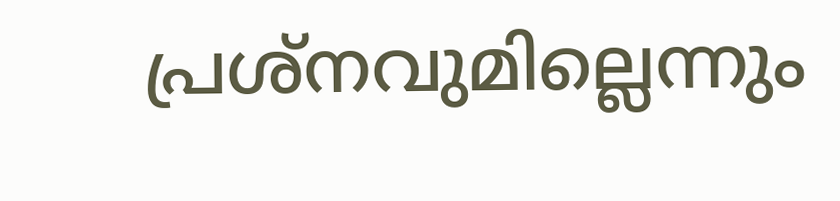പ്രശ്‌നവുമില്ലെന്നും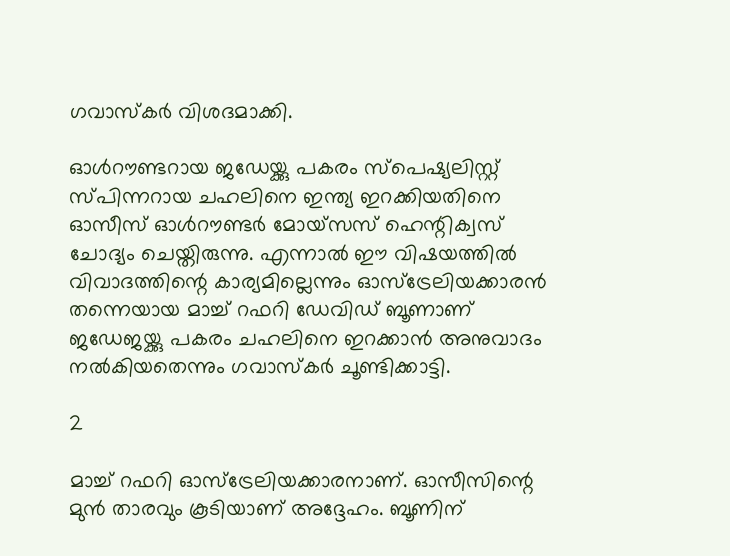ഗവാസ്‌കര്‍ വിശദമാക്കി.

ഓള്‍റൗണ്ടറായ ജഡേയ്ക്കു പകരം സ്‌പെഷ്യലിസ്റ്റ് സ്പിന്നറായ ചഹലിനെ ഇന്ത്യ ഇറക്കിയതിനെ ഓസീസ് ഓള്‍റൗണ്ടര്‍ മോയ്‌സസ് ഹെന്റിക്വസ് ചോദ്യം ചെയ്തിരുന്നു. എന്നാല്‍ ഈ വിഷയത്തില്‍ വിവാദത്തിന്റെ കാര്യമില്ലെന്നും ഓസ്‌ട്രേലിയക്കാരന്‍ തന്നെയായ മാച്ച് റഫറി ഡേവിഡ് ബൂണാണ് ജഡേജയ്ക്കു പകരം ചഹലിനെ ഇറക്കാന്‍ അനുവാദം നല്‍കിയതെന്നും ഗവാസ്‌കര്‍ ചൂണ്ടിക്കാട്ടി.

2

മാച്ച് റഫറി ഓസ്‌ട്രേലിയക്കാരനാണ്. ഓസീസിന്റെ മുന്‍ താരവും കൂടിയാണ് അദ്ദേഹം. ബൂണിന്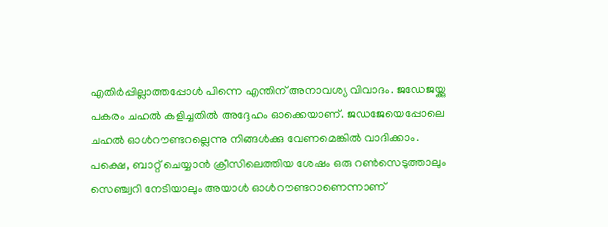എതിര്‍പ്പില്ലാത്തപ്പോള്‍ പിന്നെ എന്തിന് അനാവശ്യ വിവാദം. ജഡേജയ്ക്കു പകരം ചഹല്‍ കളിച്ചതില്‍ അദ്ദേഹം ഓക്കെയാണ്. ജഡജേയെപ്പോലെ ചഹല്‍ ഓള്‍റൗണ്ടറല്ലെന്നു നിങ്ങള്‍ക്കു വേണമെങ്കില്‍ വാദിക്കാം. പക്ഷെ, ബാറ്റ് ചെയ്യാന്‍ ക്രീസിലെത്തിയ ശേഷം ഒരു റണ്‍സെടുത്താലും സെഞ്ച്വറി നേടിയാലും അയാള്‍ ഓള്‍റൗണ്ടറാണെന്നാണ്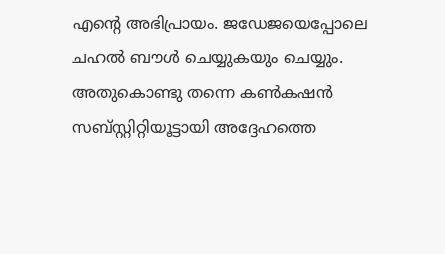എന്റെ അഭിപ്രായം. ജഡേജയെപ്പോലെ ചഹല്‍ ബൗള്‍ ചെയ്യുകയും ചെയ്യും. അതുകൊണ്ടു തന്നെ കണ്‍കഷന്‍ സബ്‌സ്റ്റിറ്റിയൂട്ടായി അദ്ദേഹത്തെ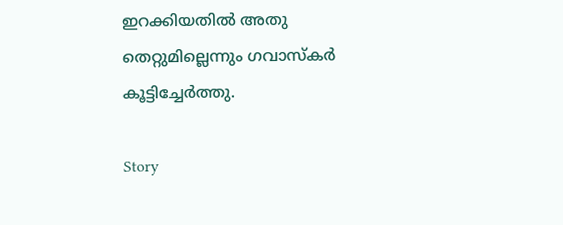ഇറക്കിയതില്‍ അതു തെറ്റുമില്ലെന്നും ഗവാസ്‌കര്‍ കൂട്ടിച്ചേര്‍ത്തു.

Story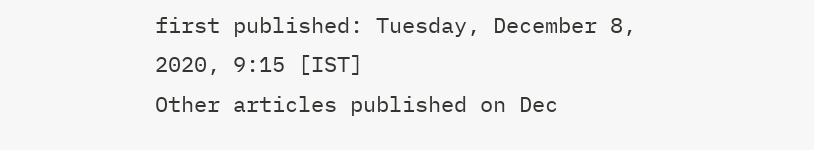first published: Tuesday, December 8, 2020, 9:15 [IST]
Other articles published on Dec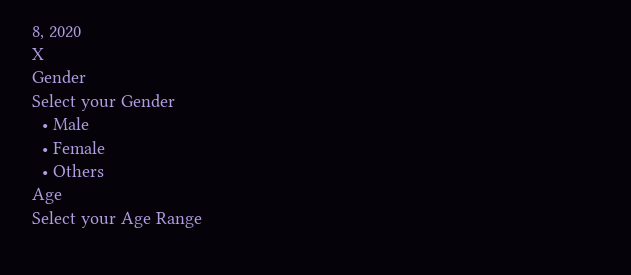8, 2020
X
Gender
Select your Gender
  • Male
  • Female
  • Others
Age
Select your Age Range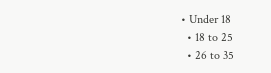• Under 18
  • 18 to 25
  • 26 to 35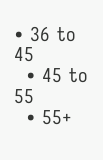• 36 to 45
  • 45 to 55
  • 55+